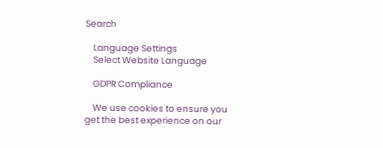Search

    Language Settings
    Select Website Language

    GDPR Compliance

    We use cookies to ensure you get the best experience on our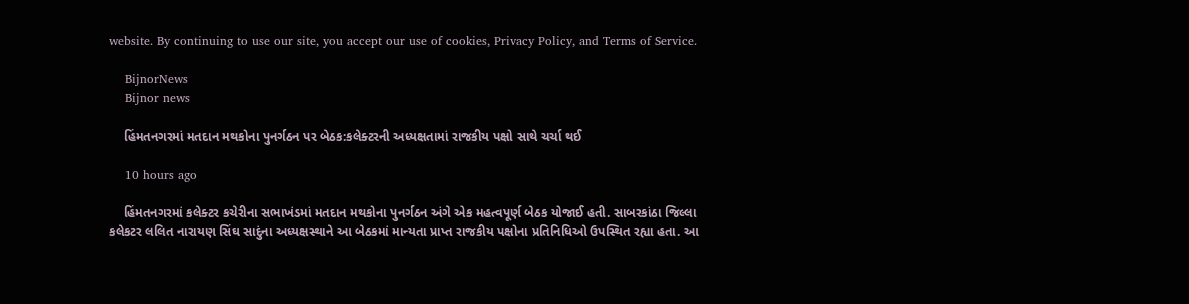website. By continuing to use our site, you accept our use of cookies, Privacy Policy, and Terms of Service.

    BijnorNews
    Bijnor news

    હિંમતનગરમાં મતદાન મથકોના પુનર્ગઠન પર બેઠક:કલેક્ટરની અધ્યક્ષતામાં રાજકીય પક્ષો સાથે ચર્ચા થઈ

    10 hours ago

    હિંમતનગરમાં કલેક્ટર કચેરીના સભાખંડમાં મતદાન મથકોના પુનર્ગઠન અંગે એક મહત્વપૂર્ણ બેઠક યોજાઈ હતી. સાબરકાંઠા જિલ્લા કલેકટર લલિત નારાયણ સિંઘ સાદુંના અધ્યક્ષસ્થાને આ બેઠકમાં માન્યતા પ્રાપ્ત રાજકીય પક્ષોના પ્રતિનિધિઓ ઉપસ્થિત રહ્યા હતા. આ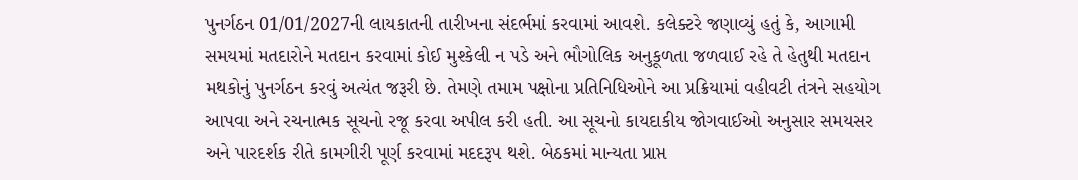પુનર્ગઠન 01/01/2027ની લાયકાતની તારીખના સંદર્ભમાં કરવામાં આવશે. કલેક્ટરે જણાવ્યું હતું કે, આગામી સમયમાં મતદારોને મતદાન કરવામાં કોઈ મુશ્કેલી ન પડે અને ભૌગોલિક અનુકૂળતા જળવાઈ રહે તે હેતુથી મતદાન મથકોનું પુનર્ગઠન કરવું અત્યંત જરૂરી છે. તેમણે તમામ પક્ષોના પ્રતિનિધિઓને આ પ્રક્રિયામાં વહીવટી તંત્રને સહયોગ આપવા અને રચનાત્મક સૂચનો રજૂ કરવા અપીલ કરી હતી. આ સૂચનો કાયદાકીય જોગવાઈઓ અનુસાર સમયસર અને પારદર્શક રીતે કામગીરી પૂર્ણ કરવામાં મદદરૂપ થશે. બેઠકમાં માન્યતા પ્રાપ્ત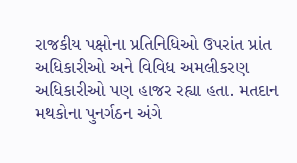રાજકીય પક્ષોના પ્રતિનિધિઓ ઉપરાંત પ્રાંત અધિકારીઓ અને વિવિધ અમલીકરણ અધિકારીઓ પણ હાજર રહ્યા હતા. મતદાન મથકોના પુનર્ગઠન અંગે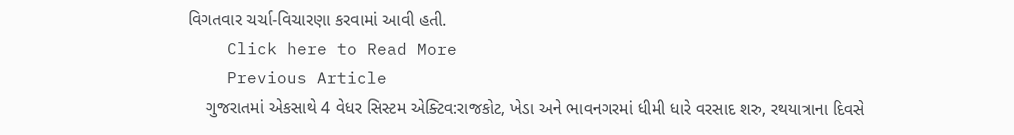વિગતવાર ચર્ચા-વિચારણા કરવામાં આવી હતી.
    Click here to Read More
    Previous Article
    ગુજરાતમાં એકસાથે 4 વેધર સિસ્ટમ એક્ટિવ:રાજકોટ, ખેડા અને ભાવનગરમાં ધીમી ધારે વરસાદ શરુ, રથયાત્રાના દિવસે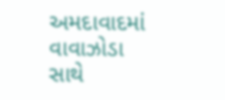અમદાવાદમાં વાવાઝોડા સાથે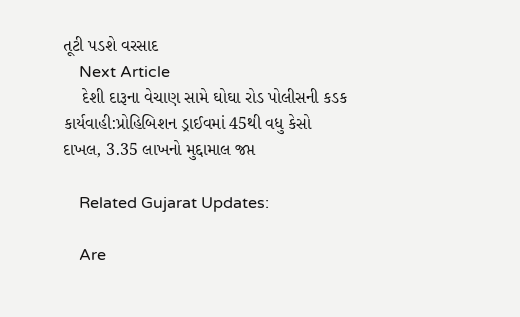તૂટી પડશે વરસાદ
    Next Article
    દેશી દારૂના વેચાણ સામે ઘોઘા રોડ પોલીસની કડક કાર્યવાહી:પ્રોહિબિશન ડ્રાઈવમાં 45થી વધુ કેસો દાખલ, 3.35 લાખનો મુદ્દામાલ જપ્ત

    Related Gujarat Updates:

    Are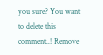you sure? You want to delete this comment..! Remove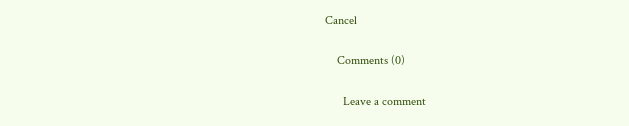Cancel

    Comments (0)

      Leave a comment